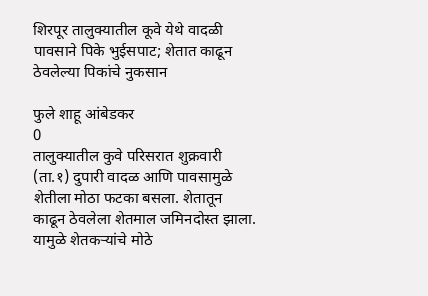शिरपूर तालुक्यातील कूवे येथे वादळी पावसाने पिके भुईसपाट; शेतात काढून ठेवलेल्या पिकांचे नुकसान

फुले शाहू आंबेडकर
0
तालुक्यातील कुवे परिसरात शुक्रवारी (ता.१) दुपारी वादळ आणि पावसामुळे शेतीला मोठा फटका बसला. शेतातून काढून ठेवलेला शेतमाल जमिनदोस्त झाला. यामुळे शेतकऱ्यांचे मोठे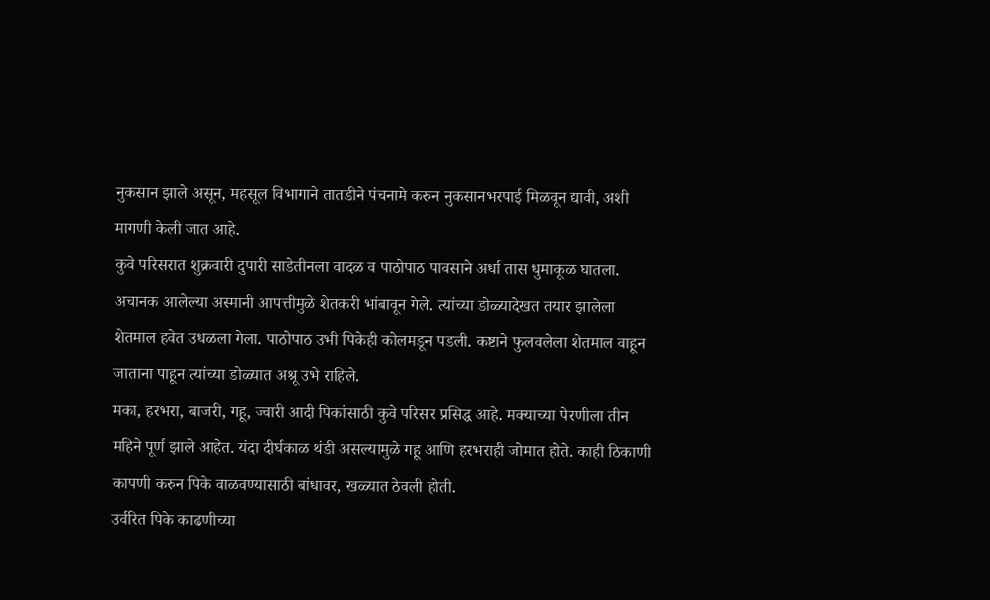नुकसान झाले असून, महसूल विभागाने तातडीने पंचनामे करुन नुकसानभरपाई मिळवून द्यावी, अशी मागणी केली जात आहे.
कुवे परिसरात शुक्रवारी दुपारी साडेतीनला वादळ व पाठोपाठ पावसाने अर्धा तास धुमाकूळ घातला. अचानक आलेल्या अस्मानी आपत्तीमुळे शेतकरी भांबावून गेले. त्यांच्या डोळ्यादेखत तयार झालेला शेतमाल हवेत उधळला गेला. पाठोपाठ उभी पिकेही कोलमडून पडली. कष्टाने फुलवलेला शेतमाल वाहून जाताना पाहून त्यांच्या डोळ्यात अश्रू उभे राहिले.
मका, हरभरा, बाजरी, गहू, ज्वारी आदी पिकांसाठी कुवे परिसर प्रसिद्ध आहे. मक्याच्या पेरणीला तीन महिने पूर्ण झाले आहेत. यंदा दीर्घकाळ थंडी असल्यामुळे गहू आणि हरभराही जोमात होते. काही ठिकाणी कापणी करुन पिके वाळवण्यासाठी बांधावर, खळ्यात ठेवली होती.
उर्वरित पिके काढणीच्या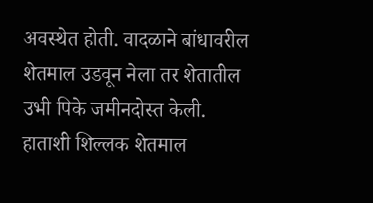अवस्थेत होती. वादळाने बांधावरील शेतमाल उडवून नेला तर शेतातील उभी पिके जमीनदोस्त केली. हाताशी शिल्लक शेतमाल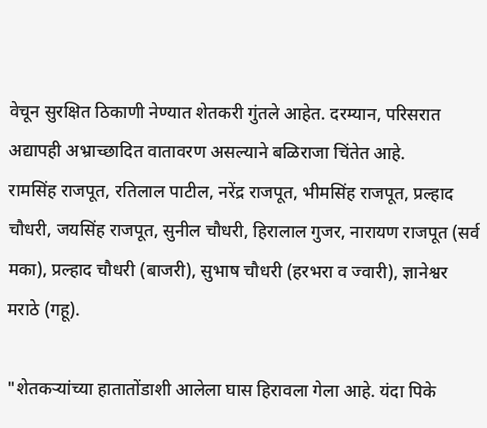वेचून सुरक्षित ठिकाणी नेण्यात शेतकरी गुंतले आहेत. दरम्यान, परिसरात अद्यापही अभ्राच्छादित वातावरण असल्याने बळिराजा चिंतेत आहे.
रामसिंह राजपूत, रतिलाल पाटील, नरेंद्र राजपूत, भीमसिंह राजपूत, प्रल्हाद चौधरी, जयसिंह राजपूत, सुनील चौधरी, हिरालाल गुजर, नारायण राजपूत (सर्व मका), प्रल्हाद चौधरी (बाजरी), सुभाष चौधरी (हरभरा व ज्वारी), ज्ञानेश्वर मराठे (गहू).

"शेतकऱ्यांच्या हातातोंडाशी आलेला घास हिरावला गेला आहे. यंदा पिके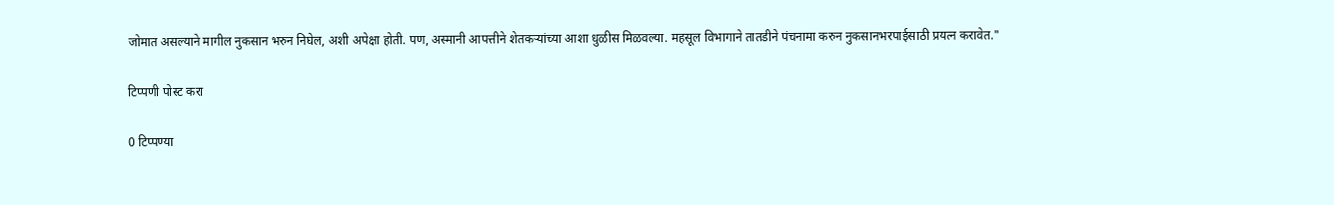जोमात असल्याने मागील नुकसान भरुन निघेल, अशी अपेक्षा होती. पण, अस्मानी आपत्तीने शेतकऱ्यांच्या आशा धुळीस मिळवल्या. महसूल विभागाने तातडीने पंचनामा करुन नुकसानभरपाईसाठी प्रयत्न करावेत."

टिप्पणी पोस्ट करा

0 टिप्पण्या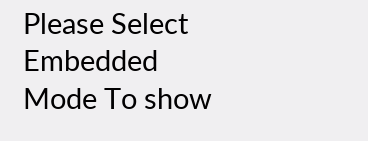Please Select Embedded Mode To show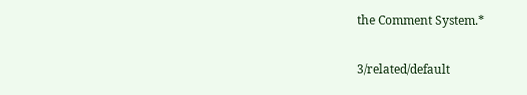the Comment System.*

3/related/default